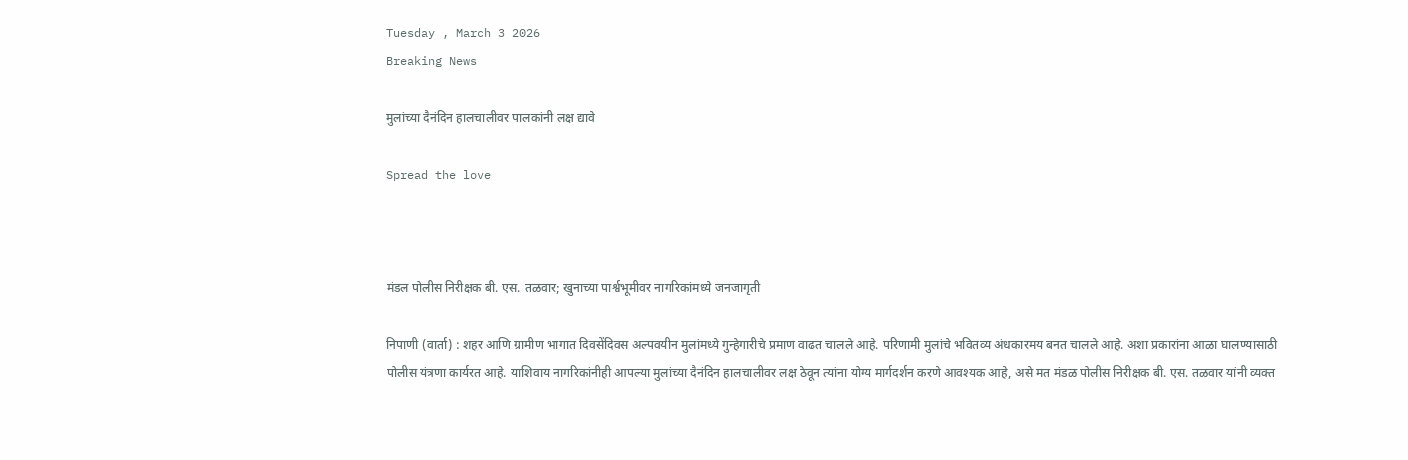Tuesday , March 3 2026
Breaking News

मुलांच्या दैनंदिन हालचालीवर पालकांनी लक्ष द्यावे

Spread the love



मंडल पोलीस निरीक्षक बी. एस. तळवार; खुनाच्या पार्श्वभूमीवर नागरिकांमध्ये जनजागृती

निपाणी (वार्ता) : शहर आणि ग्रामीण भागात दिवसेंदिवस अल्पवयीन मुलांमध्ये गुन्हेगारीचे प्रमाण वाढत चालले आहे. परिणामी मुलांचे भवितव्य अंधकारमय बनत चालले आहे. अशा प्रकारांना आळा घालण्यासाठी पोलीस यंत्रणा कार्यरत आहे. याशिवाय नागरिकांनीही आपल्या मुलांच्या दैनंदिन हालचालीवर लक्ष ठेवून त्यांना योग्य मार्गदर्शन करणे आवश्यक आहे, असे मत मंडळ पोलीस निरीक्षक बी. एस. तळवार यांनी व्यक्त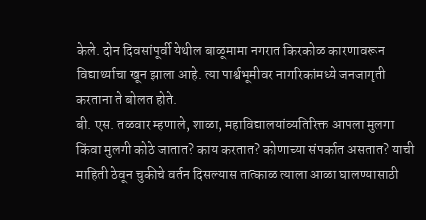केले. दोन दिवसांपूर्वी येथील बाळूमामा नगरात किरकोळ कारणावरून विद्यार्थ्याचा खून झाला आहे. त्या पार्श्वभूमीवर नागरिकांमध्ये जनजागृती करताना ते बोलत होते.
बी. एस. तळवार म्हणाले, शाळा, महाविद्यालयांव्यतिरिक्त आपला मुलगा किंवा मुलगी कोठे जातात? काय करतात? कोणाच्या संपर्कात असतात? याची माहिती ठेवून चुकीचे वर्तन दिसल्यास तात्काळ त्याला आळा घालण्यासाठी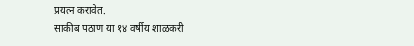प्रयत्न करावेत.
साकीब पठाण या १४ वर्षीय शाळकरी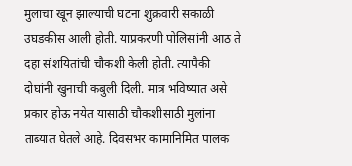मुलाचा खून झाल्याची घटना शुक्रवारी सकाळी उघडकीस आली होती. याप्रकरणी पोलिसांनी आठ ते दहा संशयितांची चौकशी केली होती. त्यापैकी दोघांनी खुनाची कबुली दिली. मात्र भविष्यात असे प्रकार होऊ नयेत यासाठी चौकशीसाठी मुलांना ताब्यात घेतले आहे. दिवसभर कामानिमित पालक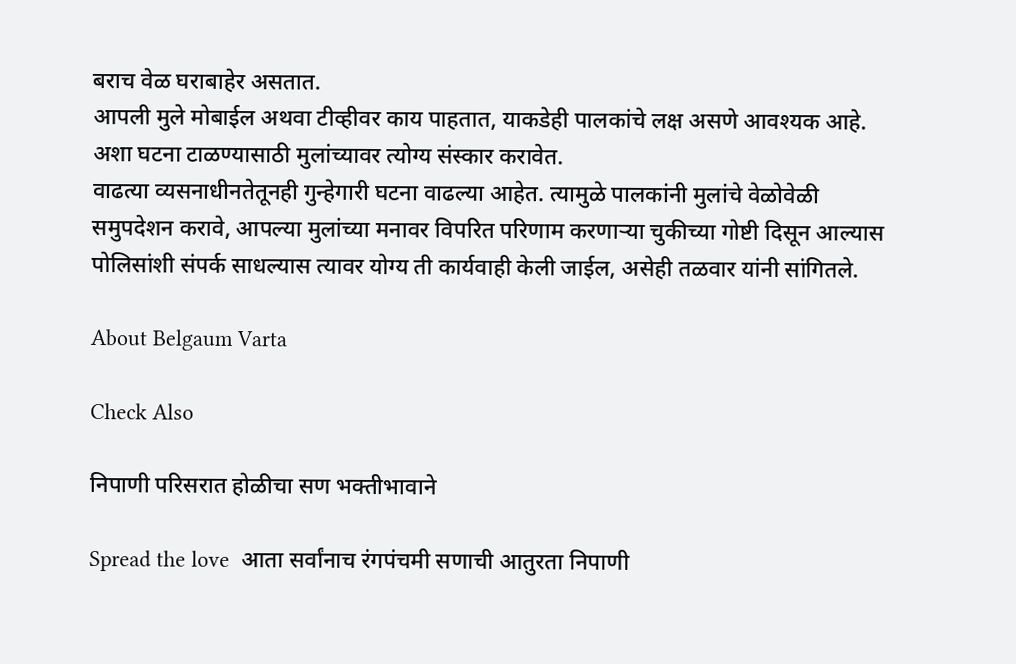बराच वेळ घराबाहेर असतात.
आपली मुले मोबाईल अथवा टीव्हीवर काय पाहतात, याकडेही पालकांचे लक्ष असणे आवश्यक आहे. अशा घटना टाळण्यासाठी मुलांच्यावर त्योग्य संस्कार करावेत.
वाढत्या व्यसनाधीनतेतूनही गुन्हेगारी घटना वाढल्या आहेत. त्यामुळे पालकांनी मुलांचे वेळोवेळी समुपदेशन करावे, आपल्या मुलांच्या मनावर विपरित परिणाम करणाऱ्या चुकीच्या गोष्टी दिसून आल्यास पोलिसांशी संपर्क साधल्यास त्यावर योग्य ती कार्यवाही केली जाईल, असेही तळवार यांनी सांगितले.

About Belgaum Varta

Check Also

निपाणी परिसरात होळीचा सण भक्तीभावाने

Spread the love  आता सर्वांनाच रंगपंचमी सणाची आतुरता निपाणी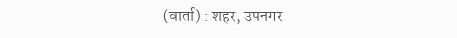(वार्ता) : शहर, उपनगर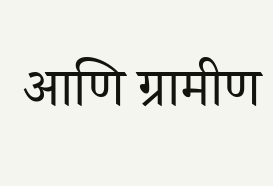आणि ग्रामीण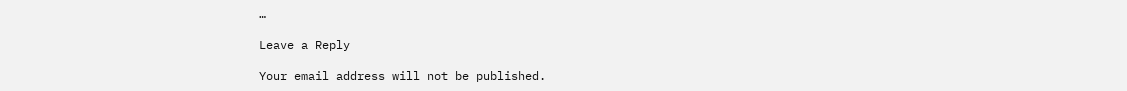…

Leave a Reply

Your email address will not be published.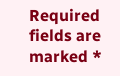Required fields are marked *